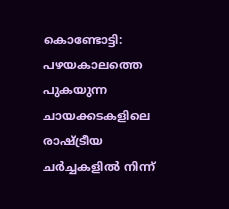കൊണ്ടോട്ടി: പഴയകാലത്തെ പുകയുന്ന ചായക്കടകളിലെ രാഷ്ട്രീയ ചർച്ചകളിൽ നിന്ന്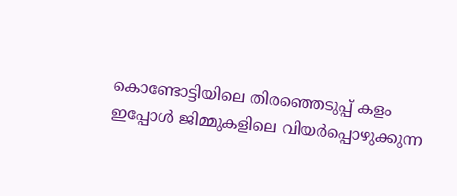കൊണ്ടോട്ടിയിലെ തിരഞ്ഞെടുപ്പ് കളം ഇപ്പോൾ ജിമ്മുകളിലെ വിയർപ്പൊഴുക്കുന്ന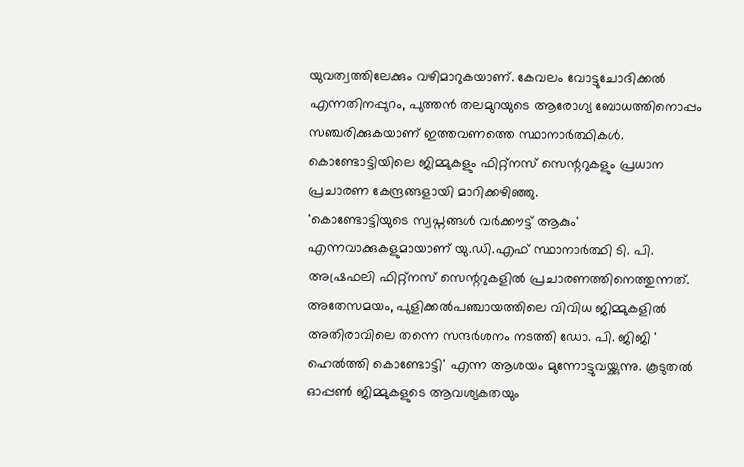യുവത്വത്തിലേക്കും വഴിമാറുകയാണ്. കേവലം വോട്ടുചോദിക്കൽ എന്നതിനപ്പുറം, പുത്തൻ തലമുറയുടെ ആരോഗ്യ ബോധത്തിനൊപ്പം സഞ്ചരിക്കുകയാണ് ഇത്തവണത്തെ സ്ഥാനാർത്ഥികൾ. കൊണ്ടോട്ടിയിലെ ജിമ്മുകളും ഫിറ്റ്നസ് സെന്ററുകളും പ്രധാന പ്രചാരണ കേന്ദ്രങ്ങളായി മാറിക്കഴിഞ്ഞു.
'കൊണ്ടോട്ടിയുടെ സ്വപ്നങ്ങൾ വർക്കൗട്ട് ആകും' എന്നവാക്കുകളുമായാണ് യു.ഡി.എഫ് സ്ഥാനാർത്ഥി ടി. പി. അഷ്രഫലി ഫിറ്റ്നസ് സെന്ററുകളിൽ പ്രചാരണത്തിനെത്തുന്നത്.
അതേസമയം, പുളിക്കൽപഞ്ചായത്തിലെ വിവിധ ജിമ്മുകളിൽ അതിരാവിലെ തന്നെ സന്ദർശനം നടത്തി ഡോ. പി. ജിജി ' ഹെൽത്തി കൊണ്ടോട്ടി' എന്ന ആശയം മുന്നോട്ടുവയ്ക്കുന്നു. കൂടുതൽ ഓപ്പൺ ജിമ്മുകളുടെ ആവശ്യകതയും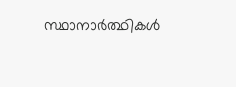സ്ഥാനാർത്ഥികൾ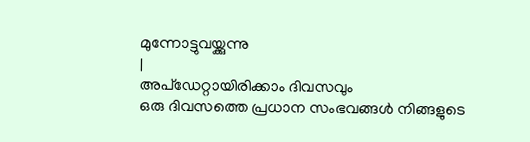മുന്നോട്ടുവയ്ക്കുന്നു
|
അപ്ഡേറ്റായിരിക്കാം ദിവസവും
ഒരു ദിവസത്തെ പ്രധാന സംഭവങ്ങൾ നിങ്ങളുടെ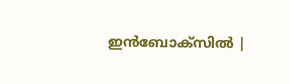ഇൻബോക്സിൽ |